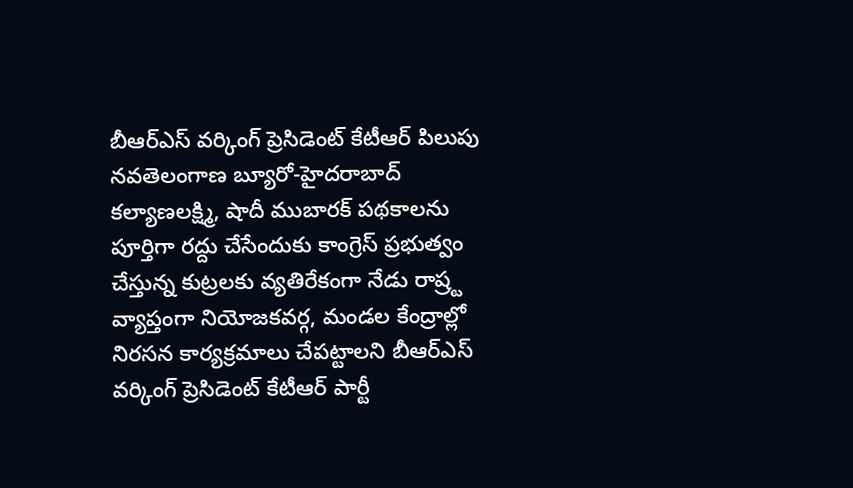బీఆర్ఎస్ వర్కింగ్ ప్రెసిడెంట్ కేటీఆర్ పిలుపు
నవతెలంగాణ బ్యూరో-హైదరాబాద్
కల్యాణలక్ష్మి, షాదీ ముబారక్ పథకాలను పూర్తిగా రద్దు చేసేందుకు కాంగ్రెస్ ప్రభుత్వం చేస్తున్న కుట్రలకు వ్యతిరేకంగా నేడు రాష్ర్ట వ్యాప్తంగా నియోజకవర్గ, మండల కేంద్రాల్లో నిరసన కార్యక్రమాలు చేపట్టాలని బీఆర్ఎస్ వర్కింగ్ ప్రెసిడెంట్ కేటీఆర్ పార్టీ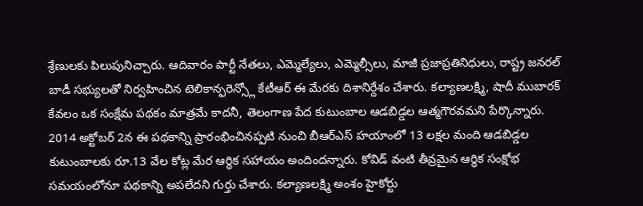శ్రేణులకు పిలుపునిచ్చారు. ఆదివారం పార్టీ నేతలు, ఎమ్మెల్యేలు, ఎమ్మెల్సీలు, మాజీ ప్రజాప్రతినిధులు, రాష్ట్ర జనరల్ బాడీ సభ్యులతో నిర్వహించిన టెలికాన్ఫరెన్స్లో కేటీఆర్ ఈ మేరకు దిశానిర్దేశం చేశారు. కల్యాణలక్ష్మి, షాదీ ముబారక్ కేవలం ఒక సంక్షేమ పథకం మాత్రమే కాదనీ, తెలంగాణ పేద కుటుంబాల ఆడబిడ్డల ఆత్మగౌరవమని పేర్కొన్నారు. 2014 అక్టోబర్ 2న ఈ పథకాన్ని ప్రారంభించినప్పటి నుంచి బీఆర్ఎస్ హయాంలో 13 లక్షల మంది ఆడబిడ్డల కుటుంబాలకు రూ.13 వేల కోట్ల మేర ఆర్థిక సహాయం అందిందన్నారు. కోవిడ్ వంటి తీవ్రమైన ఆర్థిక సంక్షోభ సమయంలోనూ పథకాన్ని అపలేదని గుర్తు చేశారు. కల్యాణలక్ష్మి అంశం హైకోర్టు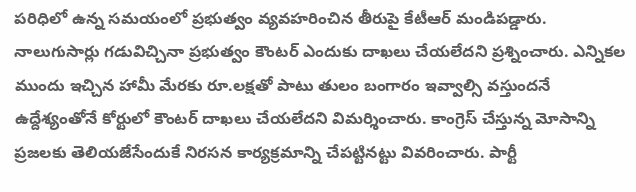పరిధిలో ఉన్న సమయంలో ప్రభుత్వం వ్యవహరించిన తీరుపై కేటీఆర్ మండిపడ్డారు. నాలుగుసార్లు గడువిచ్చినా ప్రభుత్వం కౌంటర్ ఎందుకు దాఖలు చేయలేదని ప్రశ్నించారు. ఎన్నికల ముందు ఇచ్చిన హామీ మేరకు రూ.లక్షతో పాటు తులం బంగారం ఇవ్వాల్సి వస్తుందనే ఉద్దేశ్యంతోనే కోర్టులో కౌంటర్ దాఖలు చేయలేదని విమర్శించారు. కాంగ్రెస్ చేస్తున్న మోసాన్ని ప్రజలకు తెలియజేసేందుకే నిరసన కార్యక్రమాన్ని చేపట్టినట్టు వివరించారు. పార్టీ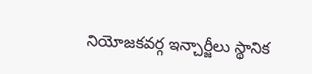నియోజకవర్గ ఇన్చార్జీలు స్థానిక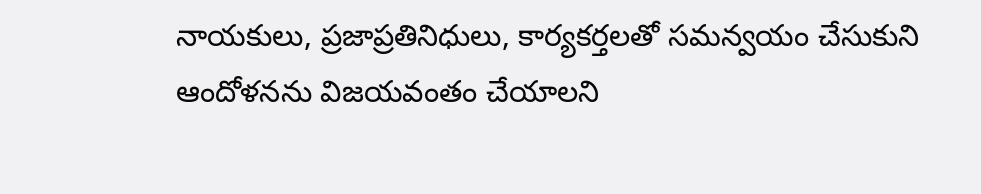నాయకులు, ప్రజాప్రతినిధులు, కార్యకర్తలతో సమన్వయం చేసుకుని ఆందోళనను విజయవంతం చేయాలని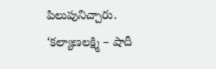పిలుపునిచ్చారు.
‘కల్యాణలక్ష్మి – షాదీ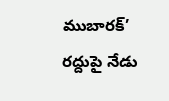ముబారక్’ రద్దుపై నేడు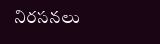నిరసనలు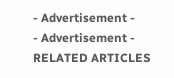- Advertisement -
- Advertisement -
RELATED ARTICLES